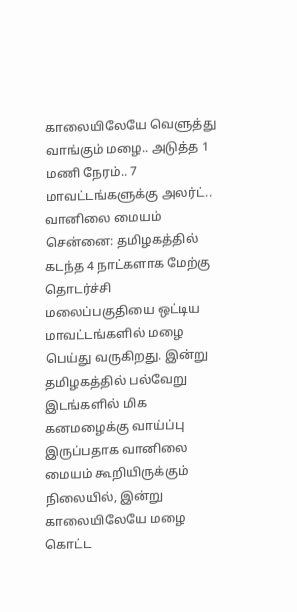காலையிலேயே வெளுத்து வாங்கும் மழை.. அடுத்த 1 மணி நேரம்.. 7 மாவட்டங்களுக்கு அலர்ட்.. வானிலை மையம்
சென்னை: தமிழகத்தில் கடந்த 4 நாட்களாக மேற்கு தொடர்ச்சி மலைப்பகுதியை ஒட்டிய மாவட்டங்களில் மழை பெய்து வருகிறது. இன்று தமிழகத்தில் பல்வேறு இடங்களில் மிக கனமழைக்கு வாய்ப்பு இருப்பதாக வானிலை மையம் கூறியிருக்கும் நிலையில், இன்று காலையிலேயே மழை கொட்ட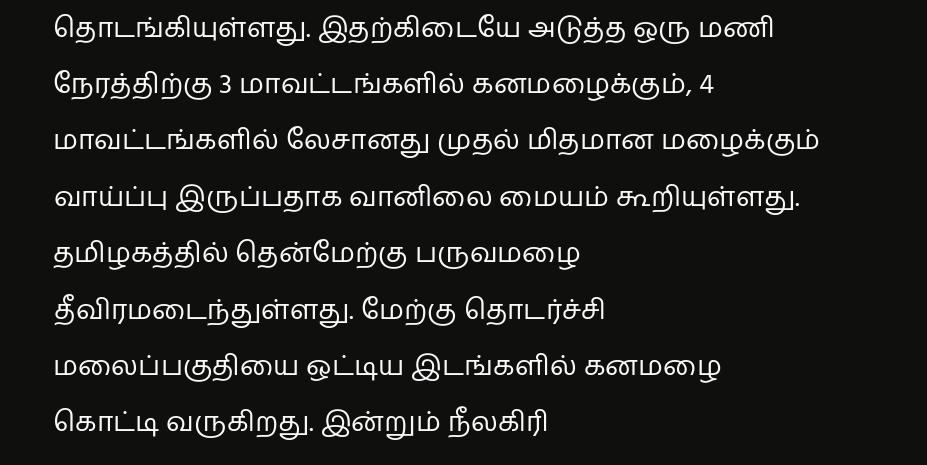தொடங்கியுள்ளது. இதற்கிடையே அடுத்த ஒரு மணி நேரத்திற்கு 3 மாவட்டங்களில் கனமழைக்கும், 4 மாவட்டங்களில் லேசானது முதல் மிதமான மழைக்கும் வாய்ப்பு இருப்பதாக வானிலை மையம் கூறியுள்ளது.
தமிழகத்தில் தென்மேற்கு பருவமழை தீவிரமடைந்துள்ளது. மேற்கு தொடர்ச்சி மலைப்பகுதியை ஒட்டிய இடங்களில் கனமழை கொட்டி வருகிறது. இன்றும் நீலகிரி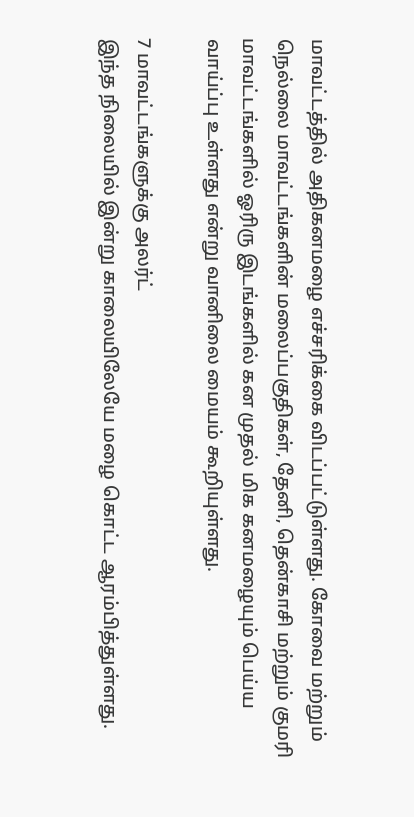மாவட்டத்தில் அதிகனமழை எச்சரிக்கை விடப்பட்டுள்ளது. கோவை மற்றும் நெல்லை மாவட்டங்களின் மலைப்பகுதிகள், தேனி, தென்காசி மற்றும் குமரி மாவட்டங்களில் ஓரிரு இடங்களில் கன முதல் மிக கனமழையும் பெய்ய வாய்ப்பு உள்ளது என்று வானிலை மையம் கூறியுள்ளது.

7 மாவட்டங்களுக்கு அலர்ட்
இந்த நிலையில் இன்று காலையிலேயே மழை கொட்ட ஆரம்பித்துள்ளது.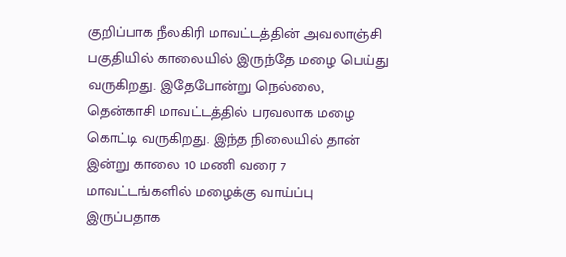குறிப்பாக நீலகிரி மாவட்டத்தின் அவலாஞ்சி பகுதியில் காலையில் இருந்தே மழை பெய்து வருகிறது. இதேபோன்று நெல்லை, தென்காசி மாவட்டத்தில் பரவலாக மழை கொட்டி வருகிறது. இந்த நிலையில் தான் இன்று காலை 10 மணி வரை 7 மாவட்டங்களில் மழைக்கு வாய்ப்பு இருப்பதாக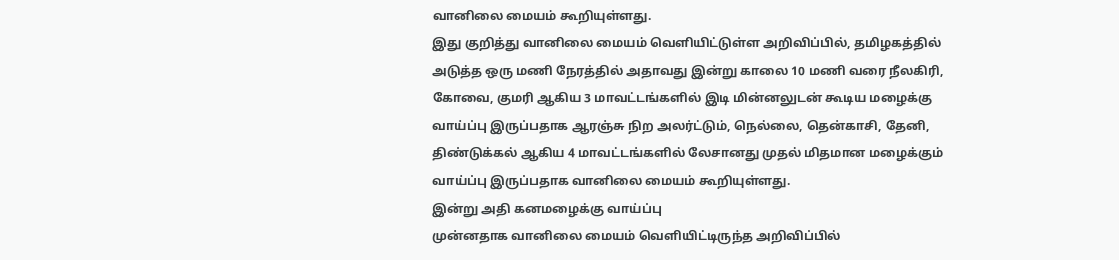வானிலை மையம் கூறியுள்ளது.
இது குறித்து வானிலை மையம் வெளியிட்டுள்ள அறிவிப்பில், தமிழகத்தில் அடுத்த ஒரு மணி நேரத்தில் அதாவது இன்று காலை 10 மணி வரை நீலகிரி, கோவை, குமரி ஆகிய 3 மாவட்டங்களில் இடி மின்னலுடன் கூடிய மழைக்கு வாய்ப்பு இருப்பதாக ஆரஞ்சு நிற அலர்ட்டும், நெல்லை, தென்காசி, தேனி, திண்டுக்கல் ஆகிய 4 மாவட்டங்களில் லேசானது முதல் மிதமான மழைக்கும் வாய்ப்பு இருப்பதாக வானிலை மையம் கூறியுள்ளது.
இன்று அதி கனமழைக்கு வாய்ப்பு
முன்னதாக வானிலை மையம் வெளியிட்டிருந்த அறிவிப்பில்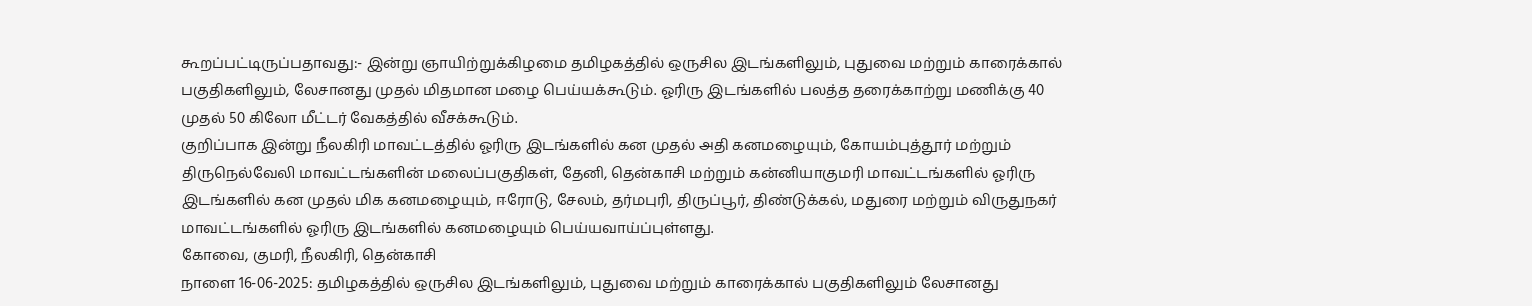கூறப்பட்டிருப்பதாவது:- இன்று ஞாயிற்றுக்கிழமை தமிழகத்தில் ஒருசில இடங்களிலும், புதுவை மற்றும் காரைக்கால் பகுதிகளிலும், லேசானது முதல் மிதமான மழை பெய்யக்கூடும். ஓரிரு இடங்களில் பலத்த தரைக்காற்று மணிக்கு 40 முதல் 50 கிலோ மீட்டர் வேகத்தில் வீசக்கூடும்.
குறிப்பாக இன்று நீலகிரி மாவட்டத்தில் ஓரிரு இடங்களில் கன முதல் அதி கனமழையும், கோயம்புத்தூர் மற்றும் திருநெல்வேலி மாவட்டங்களின் மலைப்பகுதிகள், தேனி, தென்காசி மற்றும் கன்னியாகுமரி மாவட்டங்களில் ஓரிரு இடங்களில் கன முதல் மிக கனமழையும், ஈரோடு, சேலம், தர்மபுரி, திருப்பூர், திண்டுக்கல், மதுரை மற்றும் விருதுநகர் மாவட்டங்களில் ஓரிரு இடங்களில் கனமழையும் பெய்யவாய்ப்புள்ளது.
கோவை, குமரி, நீலகிரி, தென்காசி
நாளை 16-06-2025: தமிழகத்தில் ஒருசில இடங்களிலும், புதுவை மற்றும் காரைக்கால் பகுதிகளிலும் லேசானது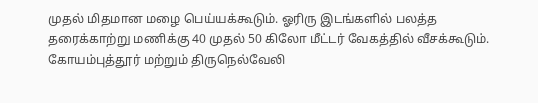முதல் மிதமான மழை பெய்யக்கூடும். ஓரிரு இடங்களில் பலத்த தரைக்காற்று மணிக்கு 40 முதல் 50 கிலோ மீட்டர் வேகத்தில் வீசக்கூடும். கோயம்புத்தூர் மற்றும் திருநெல்வேலி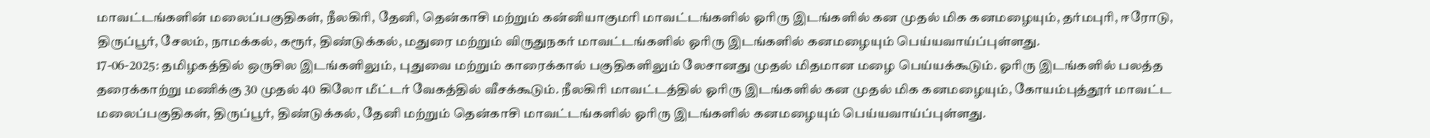மாவட்டங்களின் மலைப்பகுதிகள், நீலகிரி, தேனி, தென்காசி மற்றும் கன்னியாகுமரி மாவட்டங்களில் ஓரிரு இடங்களில் கன முதல் மிக கனமழையும், தர்மபுரி, ஈரோடு, திருப்பூர், சேலம், நாமக்கல், கரூர், திண்டுக்கல், மதுரை மற்றும் விருதுநகர் மாவட்டங்களில் ஓரிரு இடங்களில் கனமழையும் பெய்யவாய்ப்புள்ளது.
17-06-2025: தமிழகத்தில் ஒருசில இடங்களிலும், புதுவை மற்றும் காரைக்கால் பகுதிகளிலும் லேசானது முதல் மிதமான மழை பெய்யக்கூடும். ஓரிரு இடங்களில் பலத்த தரைக்காற்று மணிக்கு 30 முதல் 40 கிலோ மீட்டர் வேகத்தில் வீசக்கூடும். நீலகிரி மாவட்டத்தில் ஓரிரு இடங்களில் கன முதல் மிக கனமழையும், கோயம்புத்தூர் மாவட்ட மலைப்பகுதிகள், திருப்பூர், திண்டுக்கல், தேனி மற்றும் தென்காசி மாவட்டங்களில் ஓரிரு இடங்களில் கனமழையும் பெய்யவாய்ப்புள்ளது.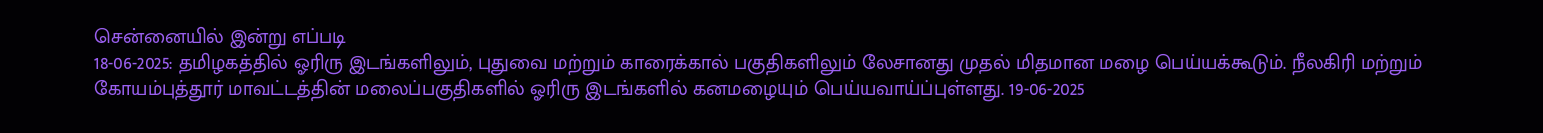சென்னையில் இன்று எப்படி
18-06-2025: தமிழகத்தில் ஓரிரு இடங்களிலும், புதுவை மற்றும் காரைக்கால் பகுதிகளிலும் லேசானது முதல் மிதமான மழை பெய்யக்கூடும். நீலகிரி மற்றும் கோயம்புத்தூர் மாவட்டத்தின் மலைப்பகுதிகளில் ஓரிரு இடங்களில் கனமழையும் பெய்யவாய்ப்புள்ளது. 19-06-2025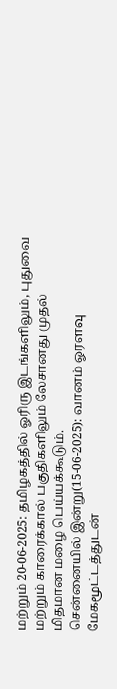மற்றும் 20-06-2025: தமிழகத்தில் ஓரிரு இடங்களிலும், புதுவை மற்றும் காரைக்கால் பகுதிகளிலும் லேசானது முதல் மிதமான மழை பெய்யக்கூடும்.
சென்னையில் இன்று(15-06-2025): வானம் ஓரளவு மேகமூட்டத்துடன்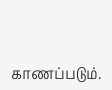காணப்படும்.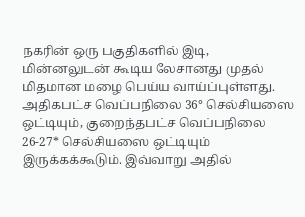நகரின் ஒரு பகுதிகளில் இடி, மின்னலுடன் கூடிய லேசானது முதல் மிதமான மழை பெய்ய வாய்ப்புள்ளது. அதிகபட்ச வெப்பநிலை 36° செல்சியஸை ஒட்டியும், குறைந்தபட்ச வெப்பநிலை 26-27* செல்சியஸை ஒட்டியும் இருக்கக்கூடும். இவ்வாறு அதில்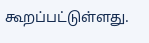கூறப்பட்டுள்ளது.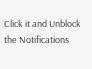Click it and Unblock the Notifications